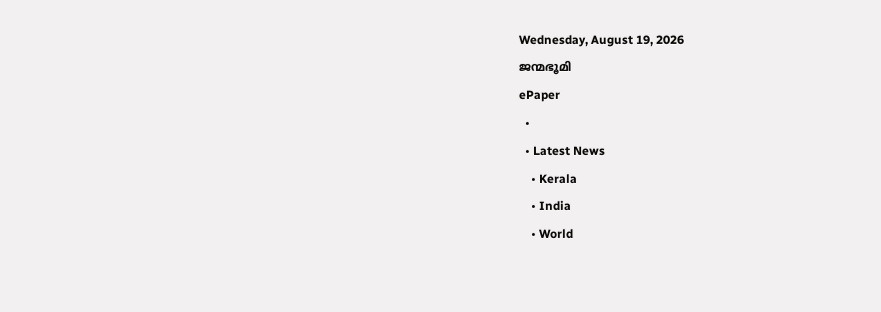Wednesday, August 19, 2026
ജന്മഭൂമി
ePaper
  •
  • Latest News
    • Kerala
    • India
    • World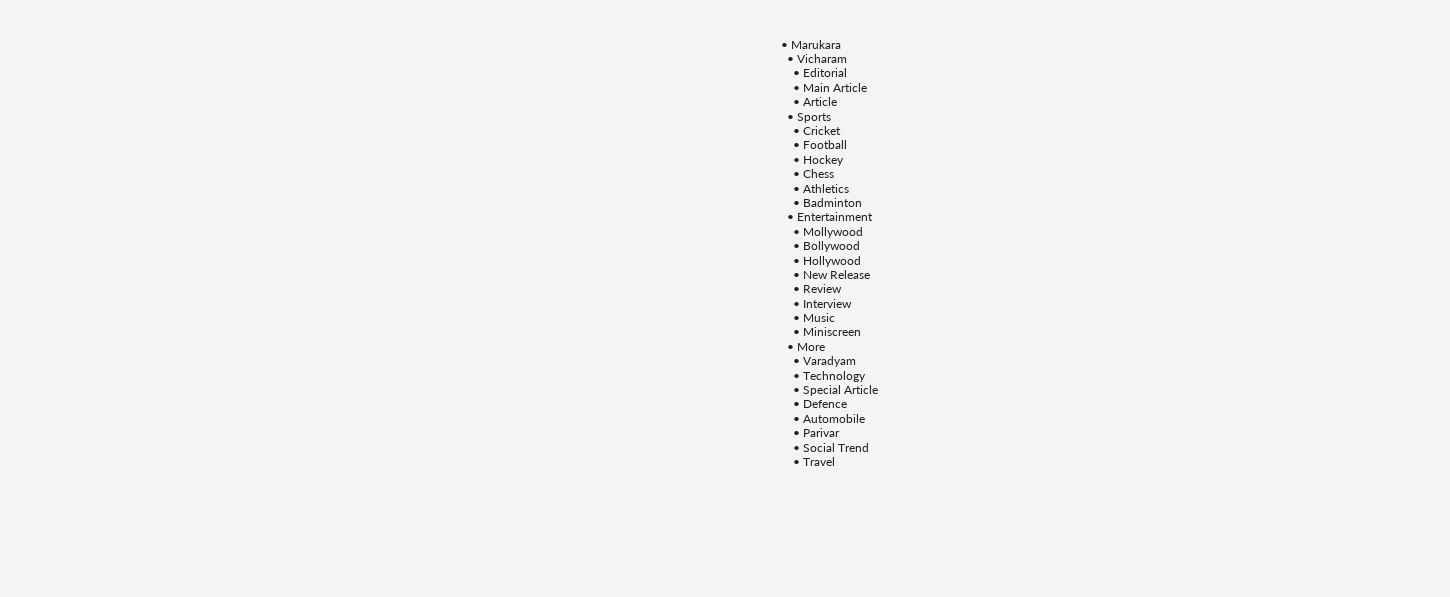• Marukara
  • Vicharam
    • Editorial
    • Main Article
    • Article
  • Sports
    • Cricket
    • Football
    • Hockey
    • Chess
    • Athletics
    • Badminton
  • Entertainment
    • Mollywood
    • Bollywood
    • Hollywood
    • New Release
    • Review
    • Interview
    • Music
    • Miniscreen
  • More
    • Varadyam
    • Technology
    • Special Article
    • Defence
    • Automobile
    • Parivar
    • Social Trend
    • Travel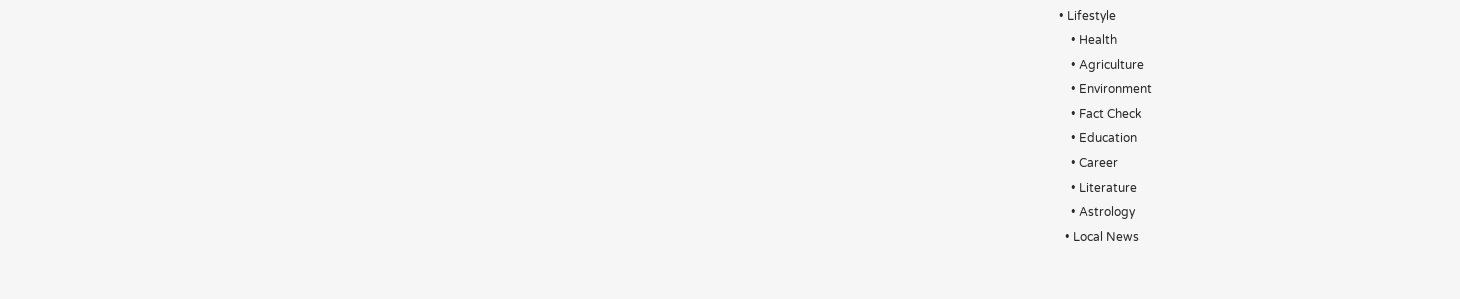• Lifestyle
    • Health
    • Agriculture
    • Environment
    • Fact Check
    • Education
    • Career
    • Literature
    • Astrology
  • Local News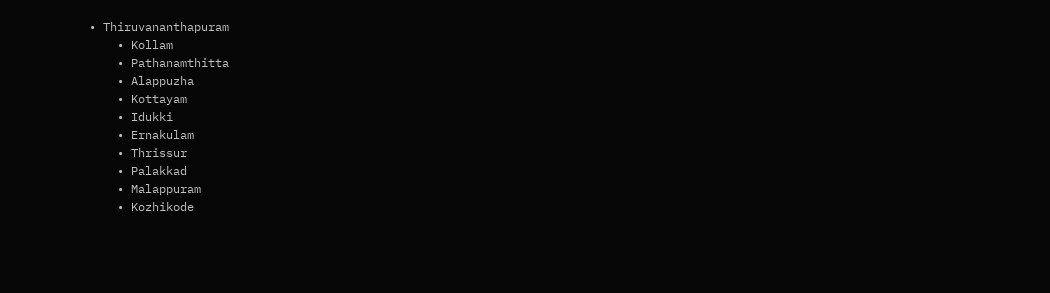• Thiruvananthapuram
    • Kollam
    • Pathanamthitta
    • Alappuzha
    • Kottayam
    • Idukki
    • Ernakulam
    • Thrissur
    • Palakkad
    • Malappuram
    • Kozhikode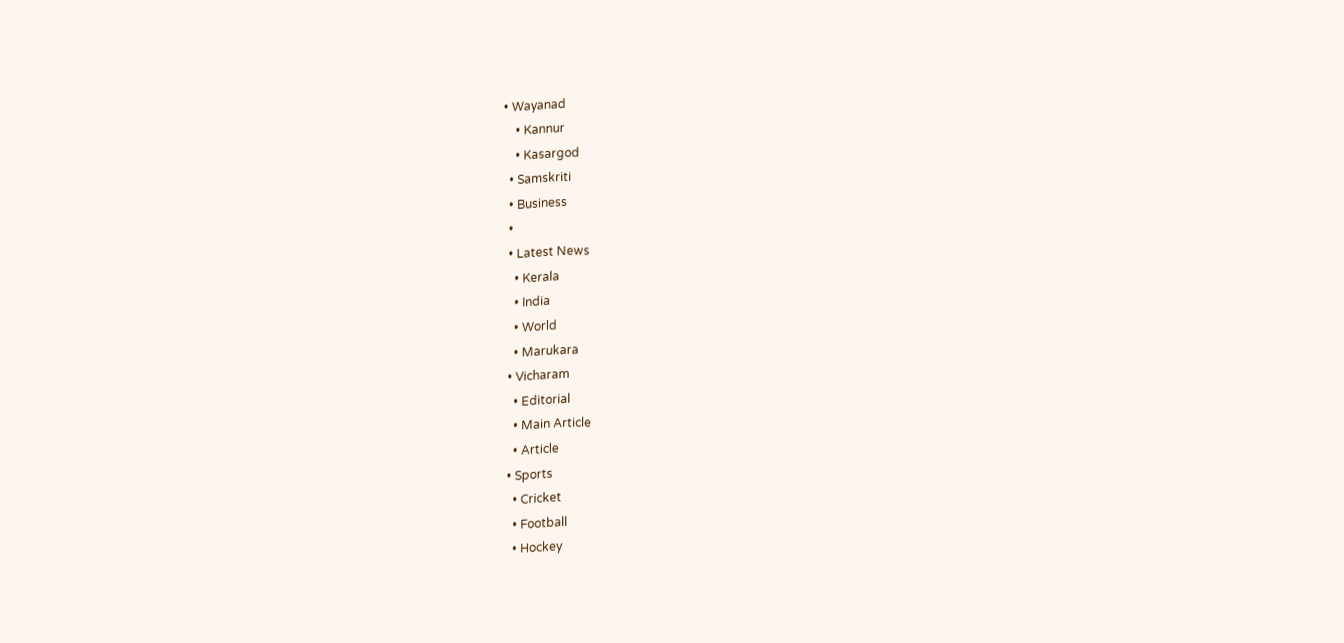• Wayanad
    • Kannur
    • Kasargod
  • Samskriti
  • Business
  •
  • Latest News
    • Kerala
    • India
    • World
    • Marukara
  • Vicharam
    • Editorial
    • Main Article
    • Article
  • Sports
    • Cricket
    • Football
    • Hockey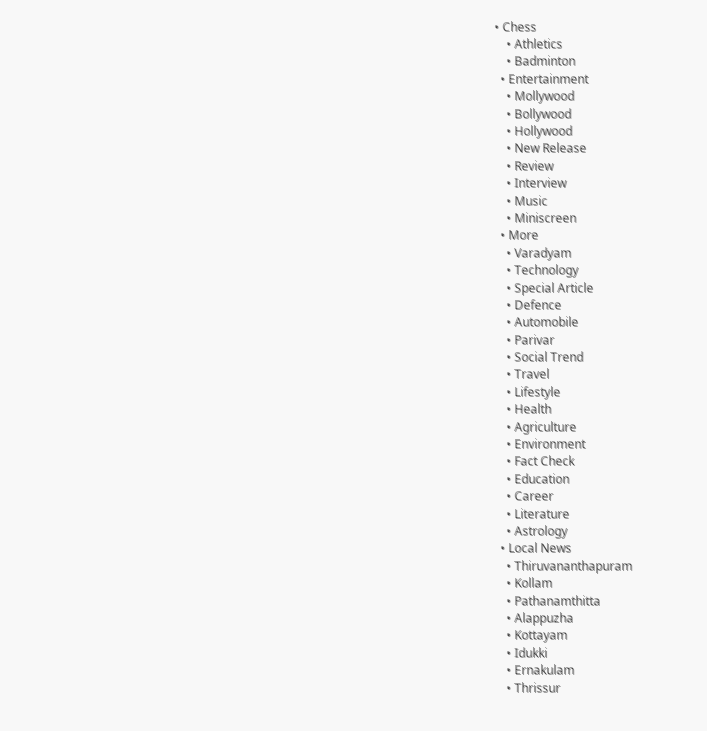• Chess
    • Athletics
    • Badminton
  • Entertainment
    • Mollywood
    • Bollywood
    • Hollywood
    • New Release
    • Review
    • Interview
    • Music
    • Miniscreen
  • More
    • Varadyam
    • Technology
    • Special Article
    • Defence
    • Automobile
    • Parivar
    • Social Trend
    • Travel
    • Lifestyle
    • Health
    • Agriculture
    • Environment
    • Fact Check
    • Education
    • Career
    • Literature
    • Astrology
  • Local News
    • Thiruvananthapuram
    • Kollam
    • Pathanamthitta
    • Alappuzha
    • Kottayam
    • Idukki
    • Ernakulam
    • Thrissur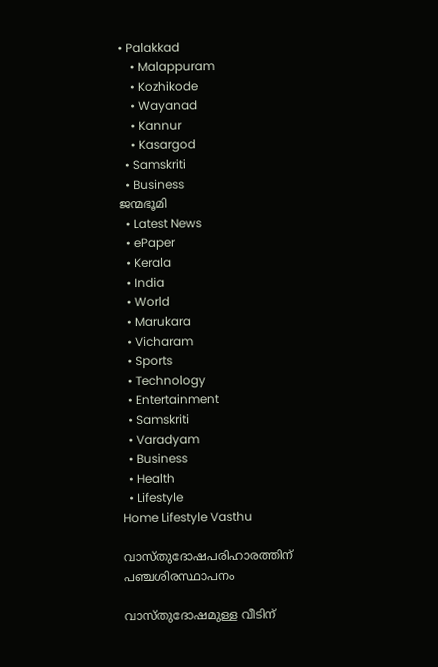• Palakkad
    • Malappuram
    • Kozhikode
    • Wayanad
    • Kannur
    • Kasargod
  • Samskriti
  • Business
ജന്മഭൂമി
  • Latest News
  • ePaper
  • Kerala
  • India
  • World
  • Marukara
  • Vicharam
  • Sports
  • Technology
  • Entertainment
  • Samskriti
  • Varadyam
  • Business
  • Health
  • Lifestyle
Home Lifestyle Vasthu

വാസ്തുദോഷപരിഹാരത്തിന് പഞ്ചശിരസ്ഥാപനം

വാസ്തുദോഷമുള്ള വീടിന്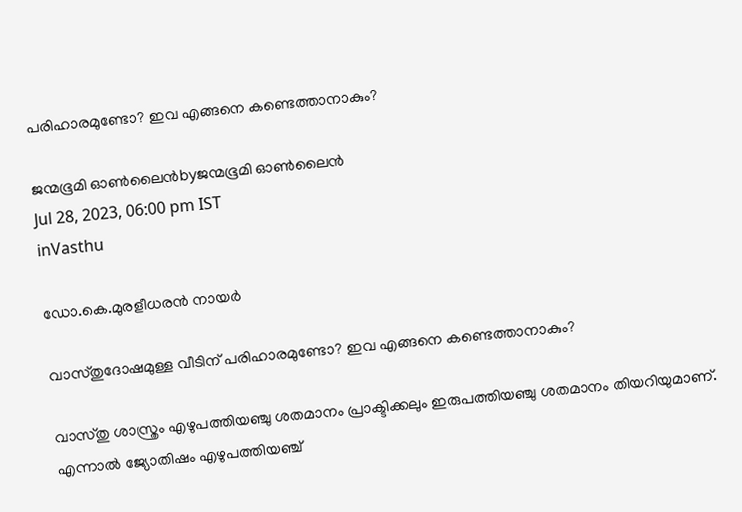പരിഹാരമുണ്ടോ? ഇവ എങ്ങനെ കണ്ടെത്താനാകും?

ജന്മഭൂമി ഓണ്‍ലൈന്‍byജന്മഭൂമി ഓണ്‍ലൈന്‍
Jul 28, 2023, 06:00 pm IST
inVasthu

ഡോ.കെ.മുരളീധരന്‍ നായര്‍

വാസ്തുദോഷമുള്ള വീടിന് പരിഹാരമുണ്ടോ? ഇവ എങ്ങനെ കണ്ടെത്താനാകും?

വാസ്തു ശാസ്ത്രം എഴുപത്തിയഞ്ചു ശതമാനം പ്രാക്ടിക്കലും ഇരുപത്തിയഞ്ചു ശതമാനം തിയറിയുമാണ്. എന്നാല്‍ ജ്യോതിഷം എഴുപത്തിയഞ്ച്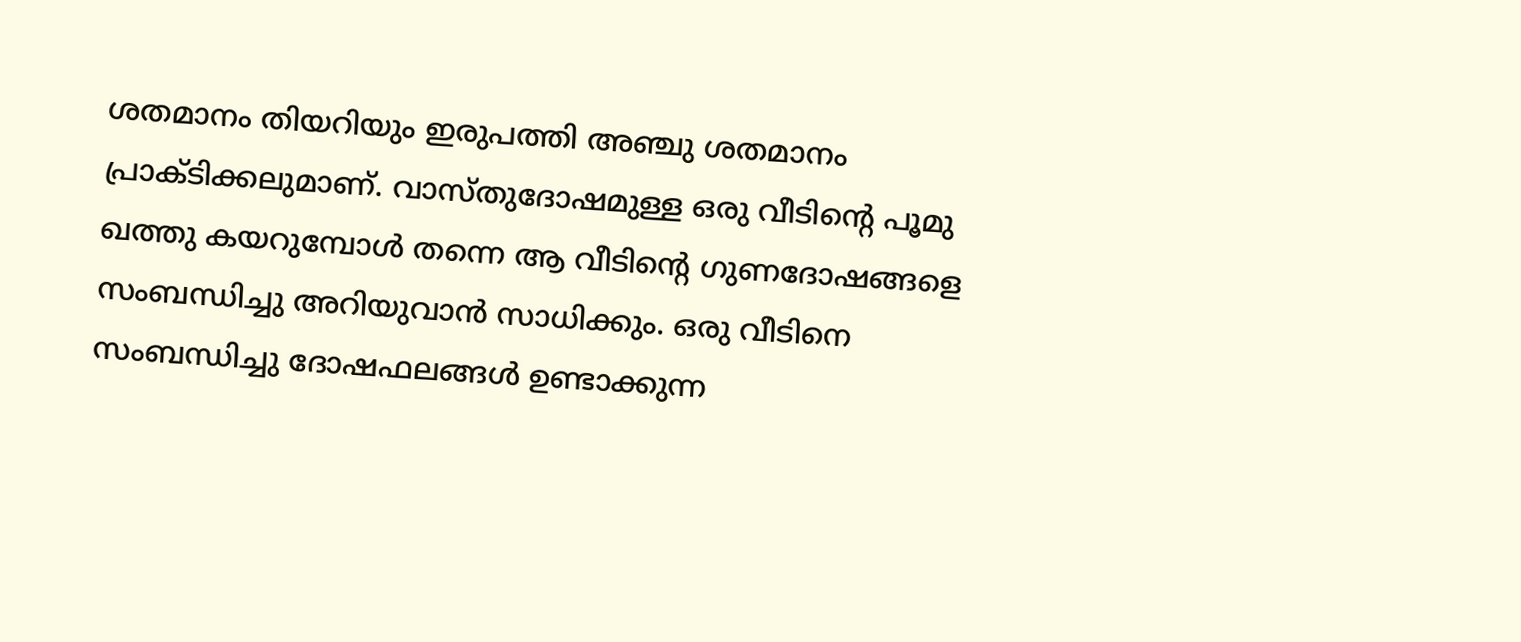ശതമാനം തിയറിയും ഇരുപത്തി അഞ്ചു ശതമാനം പ്രാക്ടിക്കലുമാണ്. വാസ്തുദോഷമുള്ള ഒരു വീടിന്റെ പൂമു ഖത്തു കയറുമ്പോള്‍ തന്നെ ആ വീടിന്റെ ഗുണദോഷങ്ങളെ സംബന്ധിച്ചു അറിയുവാന്‍ സാധിക്കും. ഒരു വീടിനെ സംബന്ധിച്ചു ദോഷഫലങ്ങള്‍ ഉണ്ടാക്കുന്ന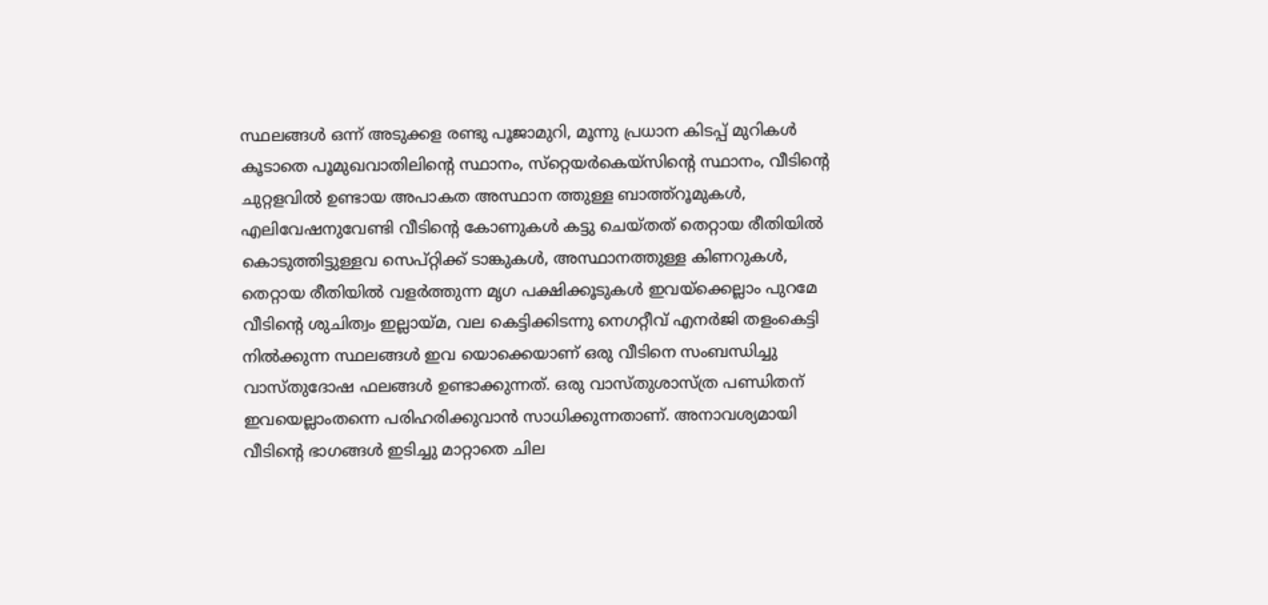സ്ഥലങ്ങള്‍ ഒന്ന് അടുക്കള രണ്ടു പൂജാമുറി, മൂന്നു പ്രധാന കിടപ്പ് മുറികള്‍ കൂടാതെ പൂമുഖവാതിലിന്റെ സ്ഥാനം, സ്‌റ്റെയര്‍കെയ്‌സിന്റെ സ്ഥാനം, വീടിന്റെ ചുറ്റളവില്‍ ഉണ്ടായ അപാകത അസ്ഥാന ത്തുള്ള ബാത്ത്‌റൂമുകള്‍, എലിവേഷനുവേണ്ടി വീടിന്റെ കോണുകള്‍ കട്ടു ചെയ്തത് തെറ്റായ രീതിയില്‍ കൊടുത്തിട്ടുള്ളവ സെപ്റ്റിക്ക് ടാങ്കുകള്‍, അസ്ഥാനത്തുള്ള കിണറുകള്‍, തെറ്റായ രീതിയില്‍ വളര്‍ത്തുന്ന മൃഗ പക്ഷിക്കൂടുകള്‍ ഇവയ്‌ക്കെല്ലാം പുറമേ വീടിന്റെ ശുചിത്വം ഇല്ലായ്‌മ, വല കെട്ടിക്കിടന്നു നെഗറ്റീവ് എനര്‍ജി തളംകെട്ടി നില്‍ക്കുന്ന സ്ഥലങ്ങള്‍ ഇവ യൊക്കെയാണ് ഒരു വീടിനെ സംബന്ധിച്ചു വാസ്തുദോഷ ഫലങ്ങള്‍ ഉണ്ടാക്കുന്നത്. ഒരു വാസ്തുശാസ്ത്ര പണ്ഡിതന് ഇവയെല്ലാംതന്നെ പരിഹരിക്കുവാന്‍ സാധിക്കുന്നതാണ്. അനാവശ്യമായി വീടിന്റെ ഭാഗങ്ങള്‍ ഇടിച്ചു മാറ്റാതെ ചില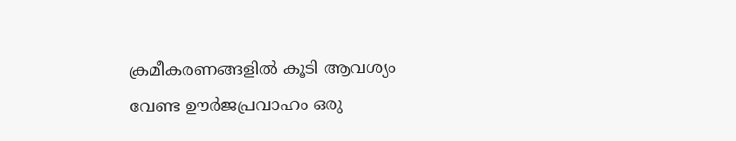ക്രമീകരണങ്ങളില്‍ കൂടി ആവശ്യം വേണ്ട ഊര്‍ജപ്രവാഹം ഒരു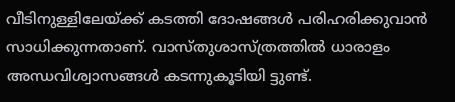വീടിനുള്ളിലേയ്‌ക്ക് കടത്തി ദോഷങ്ങള്‍ പരിഹരിക്കുവാന്‍ സാധിക്കുന്നതാണ്. വാസ്തുശാസ്ത്രത്തില്‍ ധാരാളം അന്ധവിശ്വാസങ്ങള്‍ കടന്നുകൂടിയി ട്ടുണ്ട്.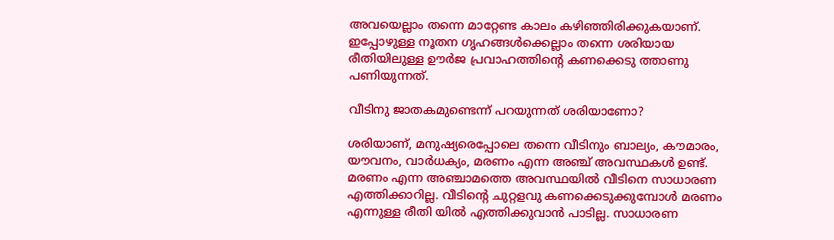അവയെല്ലാം തന്നെ മാറ്റേണ്ട കാലം കഴിഞ്ഞിരിക്കുകയാണ്. ഇപ്പോഴുള്ള നൂതന ഗൃഹങ്ങള്‍ക്കെല്ലാം തന്നെ ശരിയായ രീതിയിലുള്ള ഊര്‍ജ പ്രവാഹത്തിന്റെ കണക്കെടു ത്താണു പണിയുന്നത്.

വീടിനു ജാതകമുണ്ടെന്ന് പറയുന്നത് ശരിയാണോ?

ശരിയാണ്, മനുഷ്യരെപ്പോലെ തന്നെ വീടിനും ബാല്യം, കൗമാരം, യൗവനം, വാര്‍ധക്യം, മരണം എന്ന അഞ്ച് അവസ്ഥകള്‍ ഉണ്ട്. മരണം എന്ന അഞ്ചാമത്തെ അവസ്ഥയില്‍ വീടിനെ സാധാരണ എത്തിക്കാറില്ല. വീടിന്റെ ചുറ്റളവു കണക്കെടുക്കുമ്പോള്‍ മരണം എന്നുള്ള രീതി യില്‍ എത്തിക്കുവാന്‍ പാടില്ല. സാധാരണ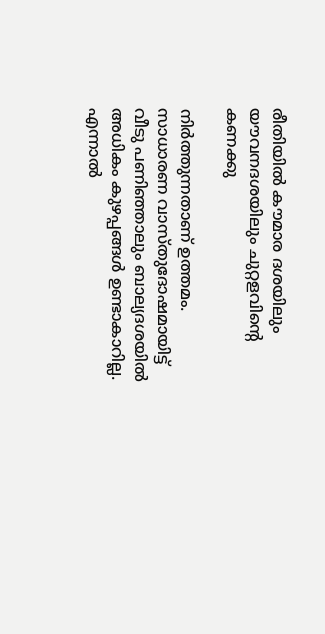രീതിയില്‍ കൗമാര ദശയിലും യൗവനദശയിലും ചുറ്റളവിന്റെ കണക്കു

നിര്‍ത്തുന്നതാണ് ഉത്തമം. സാധാരണ വാസ്തുദോഷമായിട്ട് വീടു പണിഞ്ഞാലും ബാല്യദശയില്‍ അധികം കുഴപ്പങ്ങള്‍ ഉണ്ടാകാറില്ല. എന്നാല്‍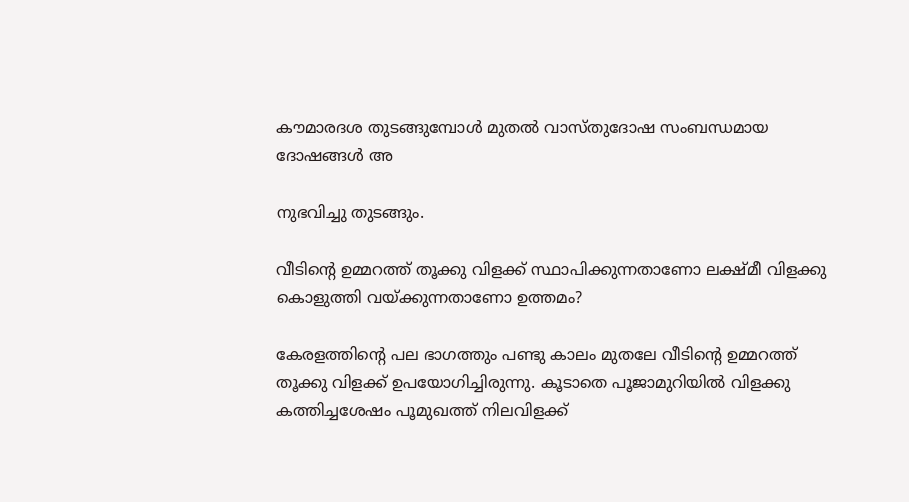കൗമാരദശ തുടങ്ങുമ്പോള്‍ മുതല്‍ വാസ്തുദോഷ സംബന്ധമായ ദോഷങ്ങള്‍ അ

നുഭവിച്ചു തുടങ്ങും.

വീടിന്റെ ഉമ്മറത്ത് തൂക്കു വിളക്ക് സ്ഥാപിക്കുന്നതാണോ ലക്ഷ്മീ വിളക്കു കൊളുത്തി വയ്‌ക്കുന്നതാണോ ഉത്തമം?

കേരളത്തിന്റെ പല ഭാഗത്തും പണ്ടു കാലം മുതലേ വീടിന്റെ ഉമ്മറത്ത് തൂക്കു വിളക്ക് ഉപയോഗിച്ചിരുന്നു. കൂടാതെ പൂജാമുറിയില്‍ വിളക്കു കത്തിച്ചശേഷം പൂമുഖത്ത് നിലവിളക്ക്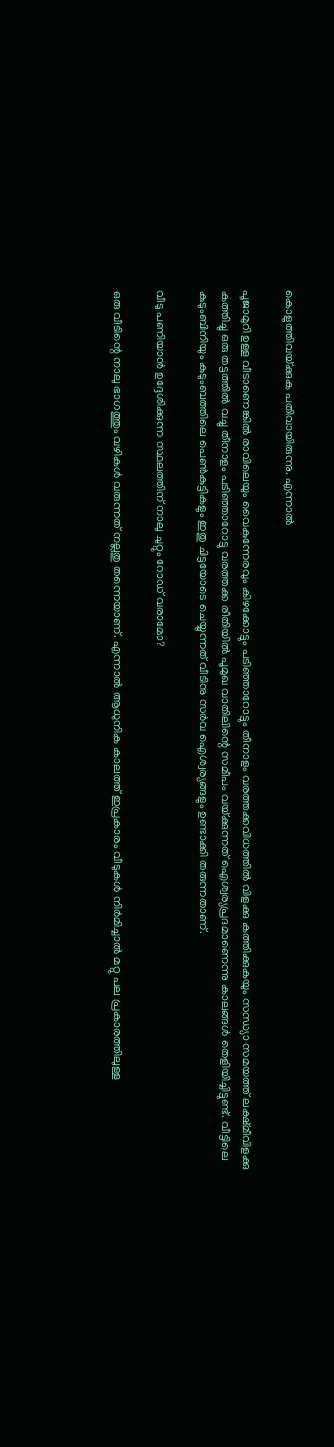കൊളുത്തിവയ്‌ക്കുക പതിവായിരുന്നു. എന്നാല്‍

പൂജാമുറി ഉള്ള വീടാണെങ്കില്‍ രാവിലെയും വൈകുന്നേരവും കിഴക്കോട്ടും പടിഞ്ഞാറോട്ടും തീനാളം വരത്തക്കവിധത്തില്‍ വിളക്കു കത്തിക്കുകയും സന്ധ്യാ സമയത്ത് ലക്ഷ്മീവിളക്കു കത്തിച്ചു ഒരു തട്ടത്തില്‍ വച്ചു തീനാളം പടിഞ്ഞാറോട്ടു വരത്തക്ക രീതിയില്‍ പൂമുഖ വാതിലിന്റെ സമീപം വയ്‌ക്കുന്നത് ഐശ്വര്യപ്രദമാണെന്നു കാലങ്ങള്‍ തെളിയിച്ചിട്ടുണ്ട്. വീട്ടിലെ കുടുംബിനിയും കുടുംബത്തിലെ പെണ്‍കുട്ടികളും ഇതു ചിട്ടയോടെ ചെയ്യുന്നത് വീടിനു സര്‍വ ഐശ്വര്യങ്ങളും ഉണ്ടാക്കി തരുന്നതാണ്.

വീടു പണിയാന്‍ ഉദ്ദേശിക്കുന്ന സ്ഥലത്തിന് നാലു ചുറ്റും റോഡ് വരാമോ?

ഒരു വീടിന്റെ നാലു ഭാഗത്തും വഴികള്‍ വരുന്നത് നല്ലതു തന്നെയാണ്. എന്നാല്‍ ആധുനിക കാലത്ത് ഇപ്രകാരം വീടുകള്‍ നിര്‍മിച്ചാല്‍ മറ്റു പല പ്രകാരത്തിലുള്ള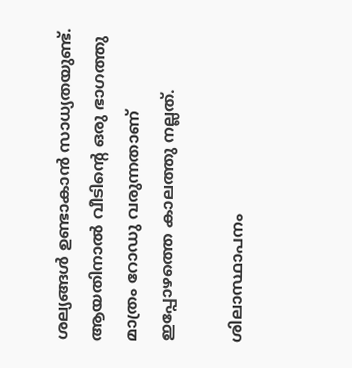ശല്യങ്ങള്‍ ഉണ്ടാകാന്‍ സാധ്യതയുണ്ട്. ആയതിനാല്‍ വീടിന്റെ ഒരു ഭാഗത്തു മാത്രം റോഡു വരുന്നതാണ് ഇപ്പോഴത്തെ കാലത്തു നല്ലത്.

ശിലാസ്ഥാപനം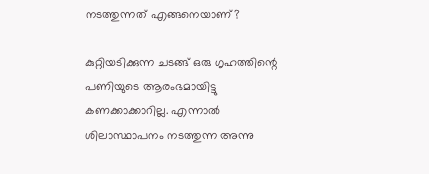നടത്തുന്നത് എങ്ങനെയാണ്?

കുറ്റിയടിക്കുന്ന ചടങ്ങ് ഒരു ഗൃഹത്തിന്റെ പണിയുടെ ആരംഭമായിട്ടു കണക്കാക്കാറില്ല. എന്നാല്‍ ശിലാസ്ഥാപനം നടത്തുന്ന അന്നു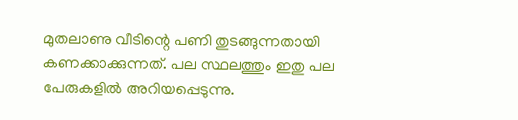മുതലാണു വീടിന്റെ പണി തുടങ്ങുന്നതായി കണക്കാക്കുന്നത്. പല സ്ഥലത്തും ഇതു പല പേരുകളില്‍ അറിയപ്പെടുന്നു.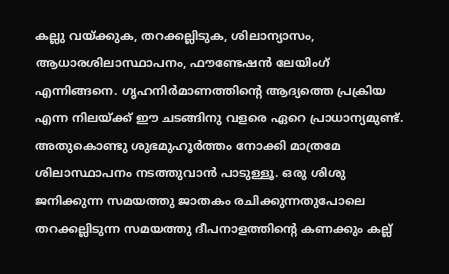കല്ലു വയ്‌ക്കുക, തറക്കല്ലിടുക, ശിലാന്യാസം, ആധാരശിലാസ്ഥാപനം, ഫൗണ്ടേഷന്‍ ലേയിംഗ് എന്നിങ്ങനെ. ഗൃഹനിര്‍മാണത്തിന്റെ ആദ്യത്തെ പ്രക്രിയ എന്ന നിലയ്‌ക്ക് ഈ ചടങ്ങിനു വളരെ ഏറെ പ്രാധാന്യമുണ്ട്. അതുകൊണ്ടു ശുഭമുഹൂര്‍ത്തം നോക്കി മാത്രമേ ശിലാസ്ഥാപനം നടത്തുവാന്‍ പാടുള്ളൂ. ഒരു ശിശു ജനിക്കുന്ന സമയത്തു ജാതകം രചിക്കുന്നതുപോലെ തറക്കല്ലിടുന്ന സമയത്തു ദീപനാളത്തിന്റെ കണക്കും കല്ല്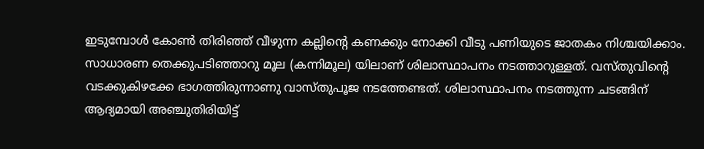ഇടുമ്പോള്‍ കോണ്‍ തിരിഞ്ഞ് വീഴുന്ന കല്ലിന്റെ കണക്കും നോക്കി വീടു പണിയുടെ ജാതകം നിശ്ചയിക്കാം. സാധാരണ തെക്കുപടിഞ്ഞാറു മൂല (കന്നിമൂല) യിലാണ് ശിലാസ്ഥാപനം നടത്താറുള്ളത്. വസ്തുവിന്റെ വടക്കുകിഴക്കേ ഭാഗത്തിരുന്നാണു വാസ്തുപൂജ നടത്തേണ്ടത്. ശിലാസ്ഥാപനം നടത്തുന്ന ചടങ്ങിന് ആദ്യമായി അഞ്ചുതിരിയിട്ട്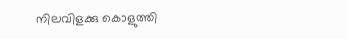നിലവിളക്കു കൊളുത്തി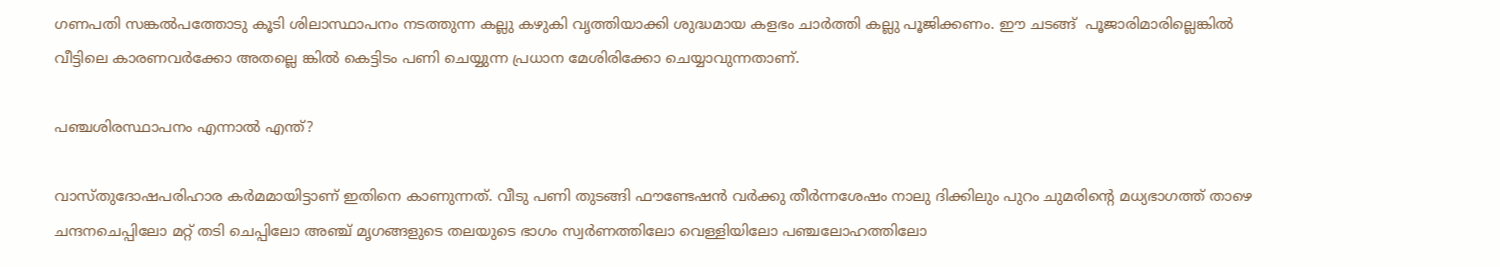ഗണപതി സങ്കല്‍പത്തോടു കൂടി ശിലാസ്ഥാപനം നടത്തുന്ന കല്ലു കഴുകി വൃത്തിയാക്കി ശുദ്ധമായ കളഭം ചാര്‍ത്തി കല്ലു പൂജിക്കണം. ഈ ചടങ്ങ്  പൂജാരിമാരില്ലെങ്കില്‍ വീട്ടിലെ കാരണവര്‍ക്കോ അതല്ലെ ങ്കില്‍ കെട്ടിടം പണി ചെയ്യുന്ന പ്രധാന മേശിരിക്കോ ചെയ്യാവുന്നതാണ്.

പഞ്ചശിരസ്ഥാപനം എന്നാല്‍ എന്ത്?

വാസ്തുദോഷപരിഹാര കര്‍മമായിട്ടാണ് ഇതിനെ കാണുന്നത്. വീടു പണി തുടങ്ങി ഫൗണ്ടേഷന്‍ വര്‍ക്കു തീര്‍ന്നശേഷം നാലു ദിക്കിലും പുറം ചുമരിന്റെ മധ്യഭാഗത്ത് താഴെ ചന്ദനചെപ്പിലോ മറ്റ് തടി ചെപ്പിലോ അഞ്ച് മൃഗങ്ങളുടെ തലയുടെ ഭാഗം സ്വര്‍ണത്തിലോ വെള്ളിയിലോ പഞ്ചലോഹത്തിലോ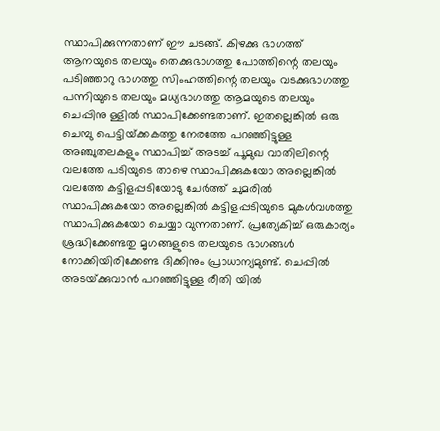സ്ഥാപിക്കുന്നതാണ് ഈ ചടങ്ങ്. കിഴക്കു ഭാഗത്ത് ആനയുടെ തലയും തെക്കുഭാഗത്തു പോത്തിന്റെ തലയും പടിഞ്ഞാറു ഭാഗത്തു സിംഹത്തിന്റെ തലയും വടക്കുഭാഗത്തു പന്നിയുടെ തലയും മധ്യഭാഗത്തു ആമയുടെ തലയും ചെപ്പിനു ള്ളില്‍ സ്ഥാപിക്കേണ്ടതാണ്. ഇതല്ലെങ്കില്‍ ഒരു ചെമ്പു പെട്ടിയ്‌ക്കകത്തു നേരത്തേ പറഞ്ഞിട്ടുള്ള അഞ്ചുതലകളും സ്ഥാപിച്ച് അടച്ച് പൂമുഖ വാതിലിന്റെ വലത്തേ പടിയുടെ താഴെ സ്ഥാപിക്കുകയോ അല്ലെങ്കില്‍ വലത്തേ കട്ടിളപ്പടിയോടു ചേര്‍ത്ത് ചുമരില്‍ സ്ഥാപിക്കുകയോ അല്ലെങ്കില്‍ കട്ടിളപ്പടിയുടെ മുകള്‍വശത്തു സ്ഥാപിക്കുകയോ ചെയ്യാ വുന്നതാണ്. പ്രത്യേകിച്ച് ഒരുകാര്യം ശ്രദ്ധിക്കേണ്ടതു മൃഗങ്ങളുടെ തലയുടെ ഭാഗങ്ങള്‍ നോക്കിയിരിക്കേണ്ട ദിക്കിനും പ്രാധാന്യമുണ്ട്. ചെപ്പില്‍ അടയ്‌ക്കുവാന്‍ പറഞ്ഞിട്ടുള്ള രീതി യില്‍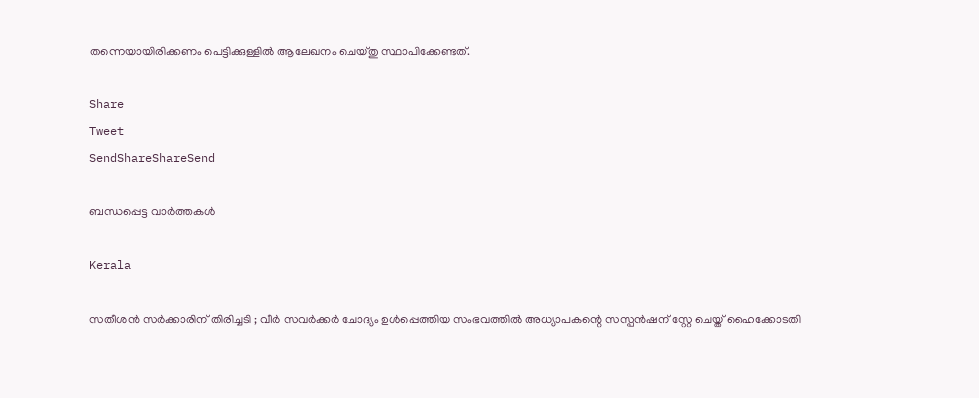തന്നെയായിരിക്കണം പെട്ടിക്കുള്ളില്‍ ആലേഖനം ചെയ്തു സ്ഥാപിക്കേണ്ടത്.

Share
Tweet
SendShareShareSend

ബന്ധപ്പെട്ട വാര്‍ത്തകള്‍

Kerala

സതീശൻ സർക്കാരിന് തിരിച്ചടി ; വീർ സവർക്കർ ചോദ്യം ഉൾപ്പെത്തിയ സംഭവത്തിൽ അധ്യാപകന്റെ സസ്പൻഷന് സ്റ്റേ ചെയ്ത് ഹൈക്കോടതി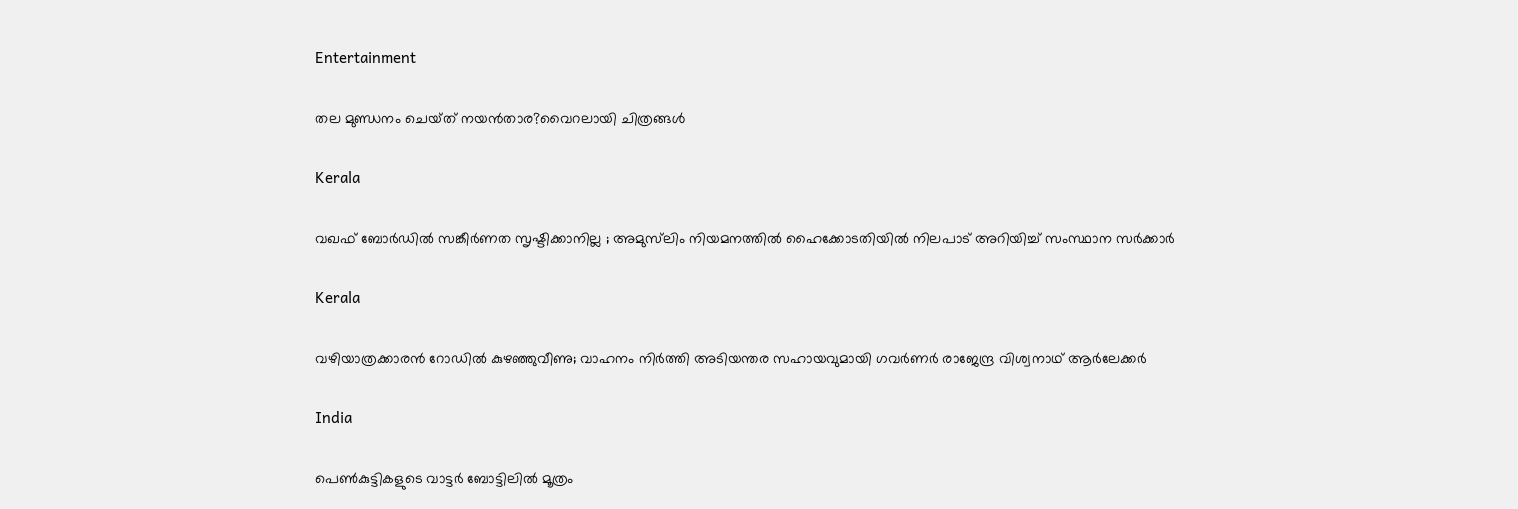Entertainment

തല മുണ്ഡനം ചെയ്‌ത്‌ നയൻ‌താര?വൈറലായി ചിത്രങ്ങൾ

Kerala

വഖഫ് ബോര്‍ഡില്‍ സങ്കീര്‍ണത സൃഷ്ടിക്കാനില്ല ; അമുസ്‍ലിം നിയമനത്തിൽ ഹൈക്കോടതിയിൽ നിലപാട് അറിയിച്ച് സംസ്ഥാന സര്‍ക്കാര്‍

Kerala

വഴിയാത്രക്കാരൻ റോഡിൽ കുഴഞ്ഞുവീണു; വാഹനം നിർത്തി അടിയന്തര സഹായവുമായി ഗവർണർ രാജേന്ദ്ര വിശ്വനാഥ് ആർലേക്കർ

India

പെൺകുട്ടികളുടെ വാട്ടർ ബോട്ടിലിൽ മൂത്രം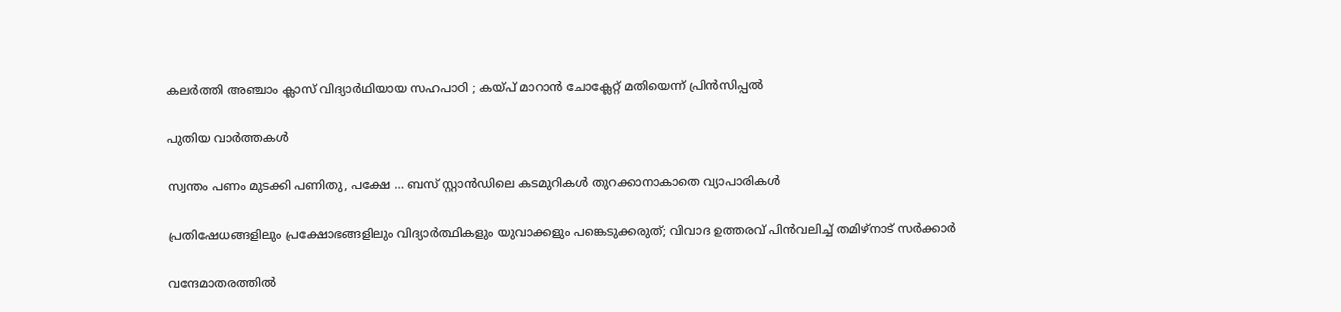കലർത്തി അഞ്ചാം ക്ലാസ് വിദ്യാർഥിയായ സഹപാഠി ; കയ്‌പ് മാറാൻ ചോക്ലേറ്റ് മതിയെന്ന് പ്രിൻസിപ്പൽ

പുതിയ വാര്‍ത്തകള്‍

സ്വന്തം പണം മുടക്കി പണിതു, പക്ഷേ … ബസ് സ്റ്റാന്‍ഡിലെ കടമുറികള്‍ തുറക്കാനാകാതെ വ്യാപാരികള്‍

പ്രതിഷേധങ്ങളിലും പ്രക്ഷോഭങ്ങളിലും വിദ്യാർത്ഥികളും യുവാക്കളും പങ്കെടുക്കരുത്; വിവാദ ഉത്തരവ് പിൻവലിച്ച് തമിഴ്നാട് സർക്കാർ

വന്ദേമാതരത്തില്‍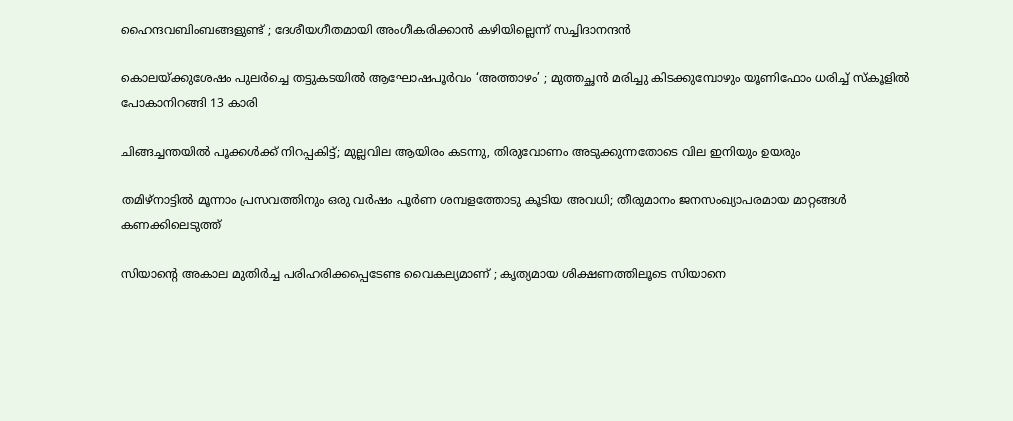ഹൈന്ദവബിംബങ്ങളുണ്ട് ; ദേശീയഗീതമായി അംഗീകരിക്കാന്‍ കഴിയില്ലെന്ന് സച്ചിദാനന്ദൻ

കൊലയ്‌ക്കുശേഷം പുലർച്ചെ തട്ടുകടയിൽ ആഘോഷപൂർവം ‘അത്താഴം’ ; മുത്തച്ഛൻ മരിച്ചു കിടക്കുമ്പോഴും യൂണിഫോം ധരിച്ച് സ്കൂളിൽ പോകാനിറങ്ങി 13 കാരി

ചിങ്ങച്ചന്തയില്‍ പൂക്കള്‍ക്ക് നിറപ്പകിട്ട്; മുല്ലവില ആയിരം കടന്നു, തിരുവോണം അടുക്കുന്നതോടെ വില ഇനിയും ഉയരും

തമിഴ്നാട്ടിൽ മൂന്നാം പ്രസവത്തിനും ഒരു വർഷം പൂർണ ശമ്പളത്തോടു കൂടിയ അവധി; തീരുമാനം ജനസംഖ്യാപരമായ മാറ്റങ്ങൾ കണക്കിലെടുത്ത്

സിയാന്റെ അകാല മുതിര്‍ച്ച പരിഹരിക്കപ്പെടേണ്ട വൈകല്യമാണ് ; കൃത്യമായ ശിക്ഷണത്തിലൂടെ സിയാനെ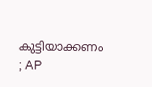കുട്ടിയാക്കണം ; AP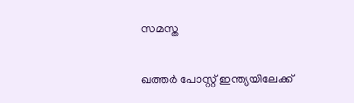സമസ്ത

ഖത്തർ പോസ്റ്റ് ഇന്ത്യയിലേക്ക്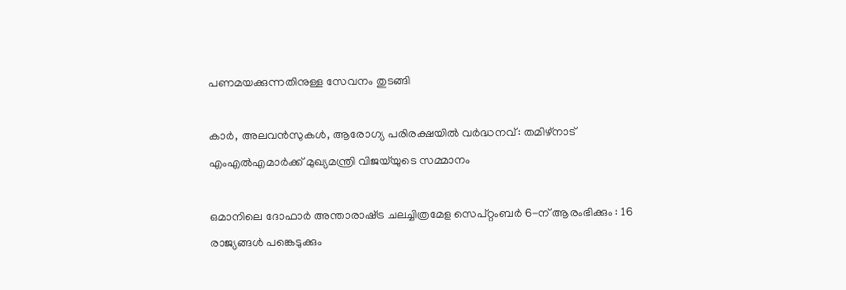പണമയക്കുന്നതിനുള്ള സേവനം തുടങ്ങി

കാർ, അലവൻസുകൾ, ആരോഗ്യ പരിരക്ഷയിൽ വർദ്ധനവ്: തമിഴ്‌നാട് എംഎൽഎമാർക്ക് മുഖ്യമന്ത്രി വിജയ്‌യുടെ സമ്മാനം

ഒമാനിലെ ദോഫാർ അന്താരാഷ്‌ട്ര ചലച്ചിത്രമേള സെപ്റ്റംബർ 6-ന് ആരംഭിക്കും : 16 രാജ്യങ്ങൾ പങ്കെടുക്കും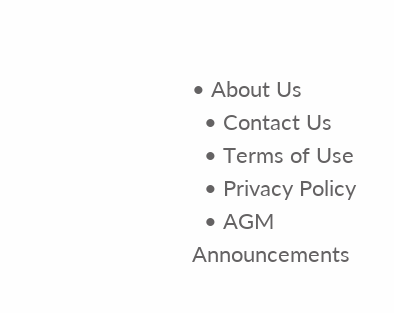• About Us
  • Contact Us
  • Terms of Use
  • Privacy Policy
  • AGM Announcements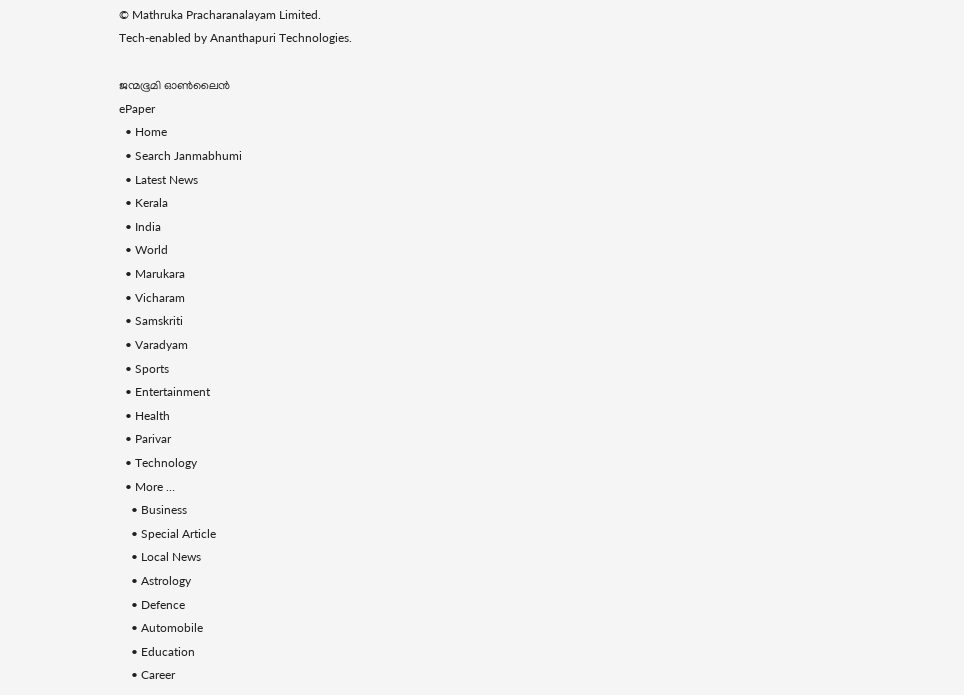© Mathruka Pracharanalayam Limited.
Tech-enabled by Ananthapuri Technologies.

ജന്മഭൂമി ഓണ്‍ലൈന്‍
ePaper
  • Home
  • Search Janmabhumi
  • Latest News
  • Kerala
  • India
  • World
  • Marukara
  • Vicharam
  • Samskriti
  • Varadyam
  • Sports
  • Entertainment
  • Health
  • Parivar
  • Technology
  • More …
    • Business
    • Special Article
    • Local News
    • Astrology
    • Defence
    • Automobile
    • Education
    • Career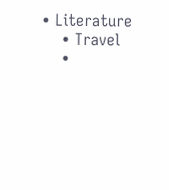• Literature
    • Travel
    •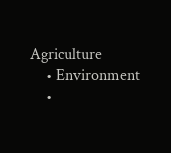Agriculture
    • Environment
    •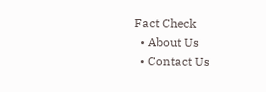Fact Check
  • About Us
  • Contact Us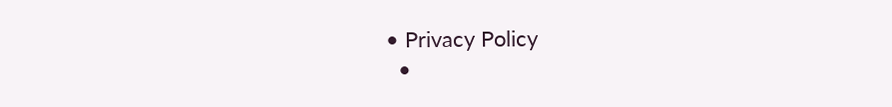• Privacy Policy
  •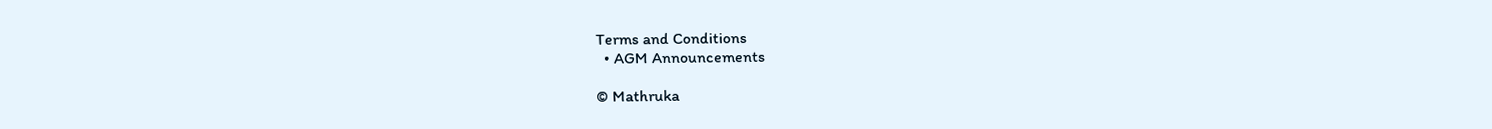Terms and Conditions
  • AGM Announcements

© Mathruka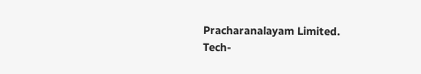Pracharanalayam Limited.
Tech-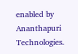enabled by Ananthapuri Technologies.